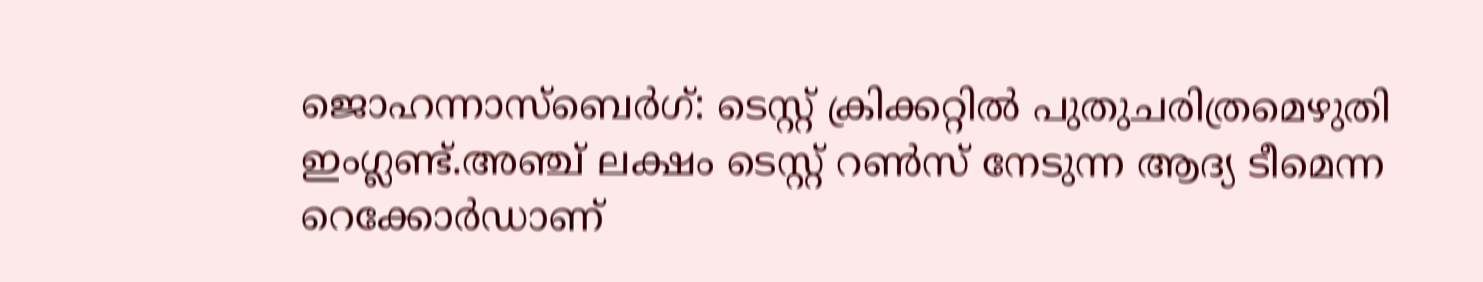ജൊഹന്നാസ്ബെർഗ്: ടെസ്റ്റ് ക്രിക്കറ്റിൽ പുതുചരിത്രമെഴുതി ഇംഗ്ലണ്ട്.അഞ്ച് ലക്ഷം ടെസ്റ്റ് റൺസ് നേടുന്ന ആദ്യ ടീമെന്ന റെക്കോർഡാണ്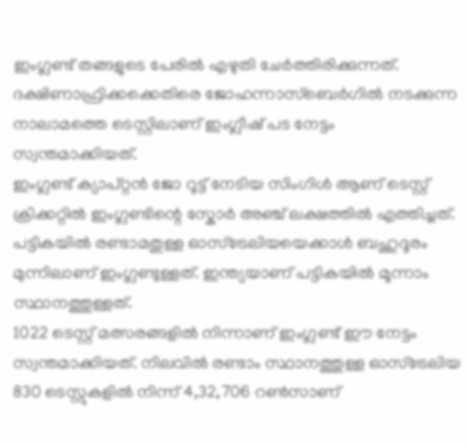ഇംഗ്ലണ്ട് തങ്ങളുടെ പേരിൽ എഴുതി ചേർത്തിരിക്കുന്നത്. ദക്ഷിണാഫ്രിക്കക്കെതിരെ ജോഹന്നാസ്ബെർഗിൽ നടക്കുന്ന നാലാമത്തെ ടെസ്റ്റിലാണ് ഇംഗ്ലീഷ് പട നേട്ടം സ്വന്തമാക്കിയത്.
ഇംഗ്ലണ്ട് ക്യാപ്റ്റൻ ജോ റൂട്ട് നേടിയ സിംഗിൾ ആണ് ടെസ്റ്റ് ക്രിക്കറ്റിൽ ഇംഗ്ലണ്ടിന്റെ സ്കോർ അഞ്ച് ലക്ഷത്തിൽ എത്തിച്ചത്. പട്ടികയിൽ രണ്ടാമതുള്ള ഓസ്ട്രേലിയയെക്കാൾ ബഹുദൂരം മുന്നിലാണ് ഇംഗ്ലണ്ടുള്ളത്. ഇന്ത്യയാണ് പട്ടികയിൽ മൂന്നാം സ്ഥാനത്തുള്ളത്.
1022 ടെസ്റ്റ് മത്സരങ്ങളിൽ നിന്നാണ് ഇംഗ്ലണ്ട് ഈ നേട്ടം സ്വന്തമാക്കിയത്. നിലവിൽ രണ്ടാം സ്ഥാനത്തുള്ള ഓസ്ട്രേലിയ 830 ടെസ്റ്റുകളിൽ നിന്ന് 4,32,706 റൺസാണ്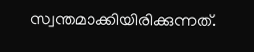സ്വന്തമാക്കിയിരിക്കുന്നത്.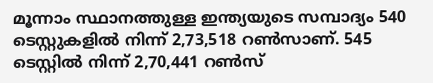മൂന്നാം സ്ഥാനത്തുള്ള ഇന്ത്യയുടെ സമ്പാദ്യം 540 ടെസ്റ്റുകളിൽ നിന്ന് 2,73,518 റൺസാണ്. 545 ടെസ്റ്റിൽ നിന്ന് 2,70,441 റൺസ്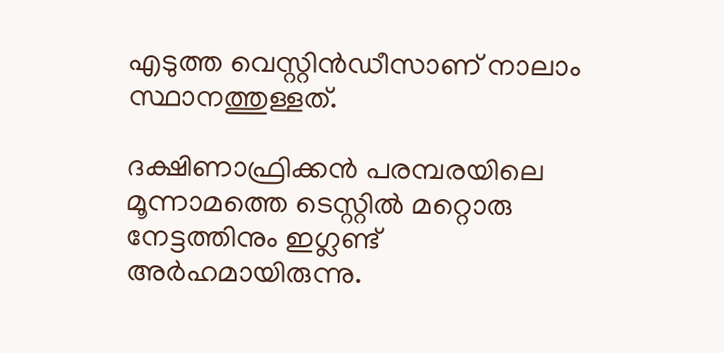എടുത്ത വെസ്റ്റിൻഡീസാണ് നാലാം സ്ഥാനത്തുള്ളത്.

ദക്ഷിണാഫ്രിക്കൻ പരമ്പരയിലെ മൂന്നാമത്തെ ടെസ്റ്റിൽ മറ്റൊരു നേട്ടത്തിനും ഇഗ്ലണ്ട് അർഹമായിരുന്നു.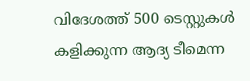വിദേശത്ത് 500 ടെസ്റ്റുകൾ കളിക്കുന്ന ആദ്യ ടീമെന്ന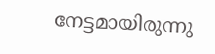നേട്ടമായിരുന്നു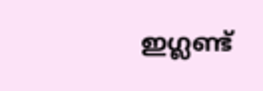ഇഗ്ലണ്ട്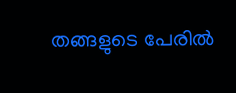തങ്ങളുടെ പേരിൽ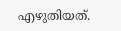എഴുതിയത്.